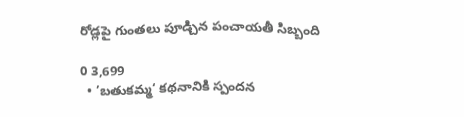రోడ్లపై గుంతలు పూడ్చిన పంచాయతీ సిబ్బంది

0 3,699
  • ’బతుకమ్మ‘ కథనానికి స్పందన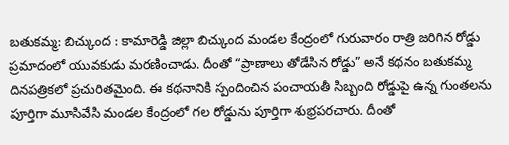బతుకమ్మ: బిచ్కుంద : కామారెడ్డి జిల్లా బిచ్కుంద మండల కేంద్రంలో గురువారం రాత్రి జరిగిన రోడ్డు ప్రమాదంలో యువకుడు మరణించాడు. దీంతో “ప్రాణాలు తోడేసిన రోడ్డు” అనే కథనం బతుకమ్మ దినపత్రికలో ప్రచురితమైంది. ఈ కథనానికి స్పందించిన పంచాయతీ సిబ్బంది రోడ్డుపై ఉన్న గుంతలను పూర్తిగా మూసివేసి మండల కేంద్రంలో గల రోడ్డును పూర్తిగా శుభ్రపరచారు. దీంతో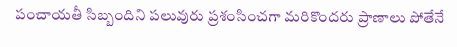పంచాయతీ సిబ్బందిని పలువురు ప్రశంసించగా మరికొందరు ప్రాణాలు పోతేనే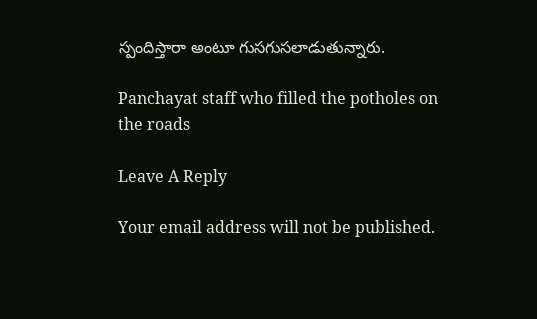స్పందిస్తారా అంటూ గుసగుసలాడుతున్నారు.

Panchayat staff who filled the potholes on the roads

Leave A Reply

Your email address will not be published.